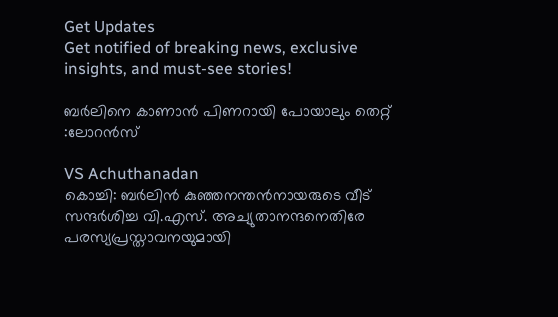Get Updates
Get notified of breaking news, exclusive insights, and must-see stories!

ബര്‍ലിനെ കാണാന്‍ പിണറായി പോയാലും തെറ്റ് :ലോറന്‍സ്

VS Achuthanadan
കൊച്ചി: ബര്‍ലിന്‍ കുഞ്ഞനന്തന്‍നായരുടെ വീട് സന്ദര്‍ശിച്ച വി.എസ്. അച്യുതാനന്ദനെതിരേ പരസ്യപ്രസ്താവനയുമായി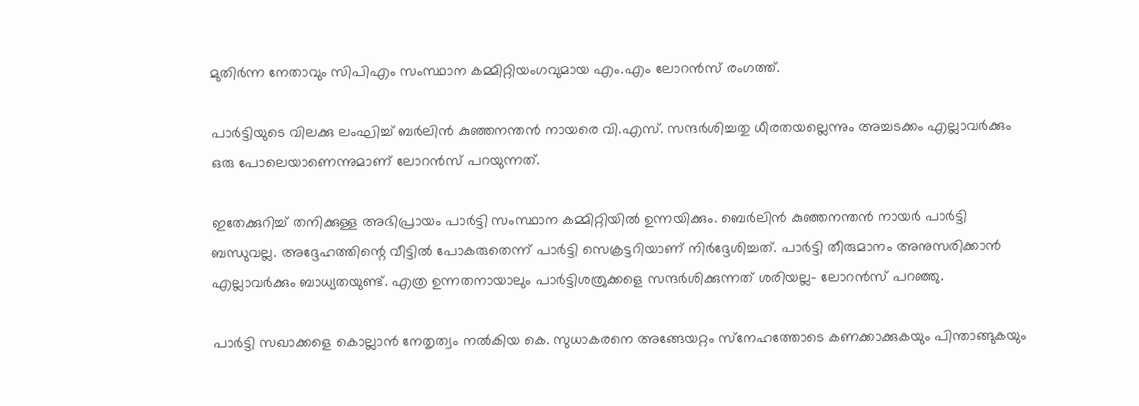മുതിര്‍ന്ന നേതാവും സിപിഎം സംസ്ഥാന കമ്മിറ്റിയംഗവുമായ എം.എം ലോറന്‍സ് രംഗത്ത്.

പാര്‍ട്ടിയുടെ വിലക്കു ലംഘിച്ച് ബര്‍ലിന്‍ കുഞ്ഞനന്തന്‍ നായരെ വി.എസ്. സന്ദര്‍ശിച്ചതു ധീരതയല്ലെന്നും അച്ചടക്കം എല്ലാവര്‍ക്കും ഒരു പോലെയാണെന്നുമാണ് ലോറന്‍സ് പറയുന്നത്.

ഇതേക്കുറിച്ച് തനിക്കുള്ള അഭിപ്രായം പാര്‍ട്ടി സംസ്ഥാന കമ്മിറ്റിയില്‍ ഉന്നയിക്കും. ബെര്‍ലിന്‍ കുഞ്ഞനന്തന്‍ നായര്‍ പാര്‍ട്ടി ബന്ധുവല്ല. അദ്ദേഹത്തിന്റെ വീട്ടില്‍ പോകരുതെന്ന് പാര്‍ട്ടി സെക്രട്ടറിയാണ് നിര്‍ദ്ദേശിച്ചത്. പാര്‍ട്ടി തീരുമാനം അനുസരിക്കാന്‍ എല്ലാവര്‍ക്കും ബാധ്യതയുണ്ട്. എത്ര ഉന്നതനായാലും പാര്‍ട്ടിശത്രുക്കളെ സന്ദര്‍ശിക്കുന്നത് ശരിയല്ല- ലോറന്‍സ് പറഞ്ഞു.

പാര്‍ട്ടി സഖാക്കളെ കൊല്ലാന്‍ നേതൃത്വം നല്‍കിയ കെ. സുധാകരനെ അങ്ങേയറ്റം സ്‌നേഹത്തോടെ കണക്കാക്കുകയും പിന്താങ്ങുകയും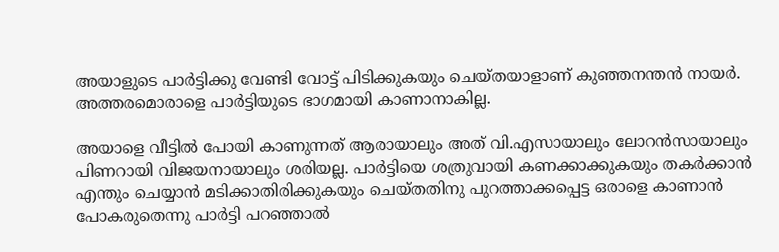അയാളുടെ പാര്‍ട്ടിക്കു വേണ്ടി വോട്ട് പിടിക്കുകയും ചെയ്തയാളാണ് കുഞ്ഞനന്തന്‍ നായര്‍. അത്തരമൊരാളെ പാര്‍ട്ടിയുടെ ഭാഗമായി കാണാനാകില്ല.

അയാളെ വീട്ടില്‍ പോയി കാണുന്നത് ആരായാലും അത് വി.എസായാലും ലോറന്‍സായാലും പിണറായി വിജയനായാലും ശരിയല്ല. പാര്‍ട്ടിയെ ശത്രുവായി കണക്കാക്കുകയും തകര്‍ക്കാന്‍ എന്തും ചെയ്യാന്‍ മടിക്കാതിരിക്കുകയും ചെയ്തതിനു പുറത്താക്കപ്പെട്ട ഒരാളെ കാണാന്‍ പോകരുതെന്നു പാര്‍ട്ടി പറഞ്ഞാല്‍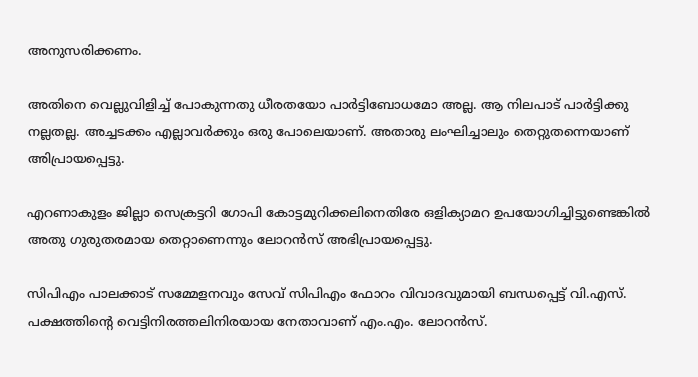അനുസരിക്കണം.

അതിനെ വെല്ലുവിളിച്ച് പോകുന്നതു ധീരതയോ പാര്‍ട്ടിബോധമോ അല്ല. ആ നിലപാട് പാര്‍ട്ടിക്കു നല്ലതല്ല. അച്ചടക്കം എല്ലാവര്‍ക്കും ഒരു പോലെയാണ്. അതാരു ലംഘിച്ചാലും തെറ്റുതന്നെയാണ് അിപ്രായപ്പെട്ടു.

എറണാകുളം ജില്ലാ സെക്രട്ടറി ഗോപി കോട്ടമുറിക്കലിനെതിരേ ഒളിക്യാമറ ഉപയോഗിച്ചിട്ടുണ്ടെങ്കില്‍ അതു ഗുരുതരമായ തെറ്റാണെന്നും ലോറന്‍സ് അഭിപ്രായപ്പെട്ടു.

സിപിഎം പാലക്കാട് സമ്മേളനവും സേവ് സിപിഎം ഫോറം വിവാദവുമായി ബന്ധപ്പെട്ട് വി.എസ്. പക്ഷത്തിന്റെ വെട്ടിനിരത്തലിനിരയായ നേതാവാണ് എം.എം. ലോറന്‍സ്.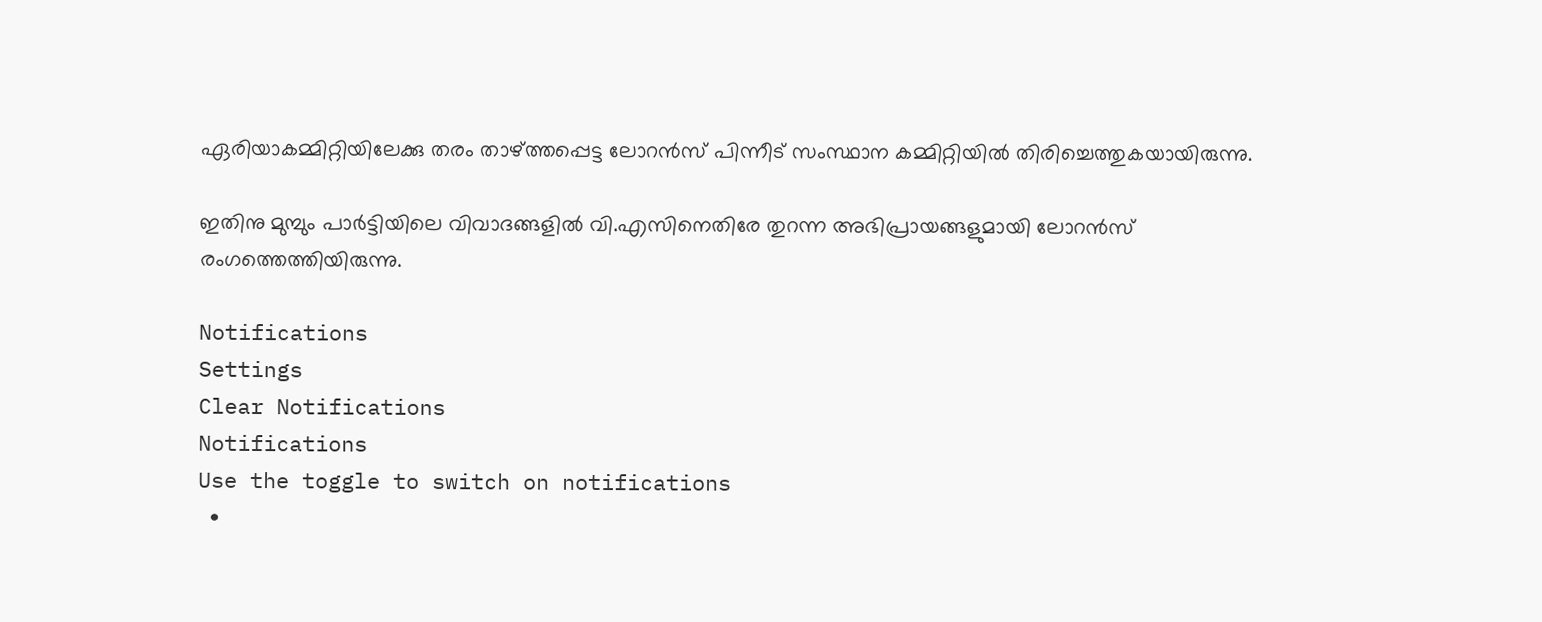ഏരിയാകമ്മിറ്റിയിലേക്കു തരം താഴ്ത്തപ്പെട്ട ലോറന്‍സ് പിന്നീട് സംസ്ഥാന കമ്മിറ്റിയില്‍ തിരിച്ചെത്തുകയായിരുന്നു.

ഇതിനു മുമ്പും പാര്‍ട്ടിയിലെ വിവാദങ്ങളില്‍ വി.എസിനെതിരേ തുറന്ന അഭിപ്രായങ്ങളുമായി ലോറന്‍സ് രംഗത്തെത്തിയിരുന്നു.

Notifications
Settings
Clear Notifications
Notifications
Use the toggle to switch on notifications
  •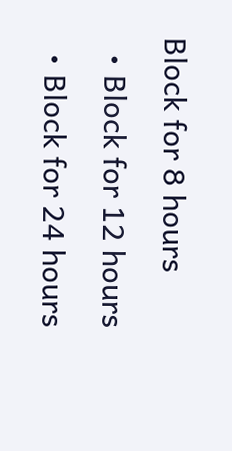Block for 8 hours
  • Block for 12 hours
  • Block for 24 hours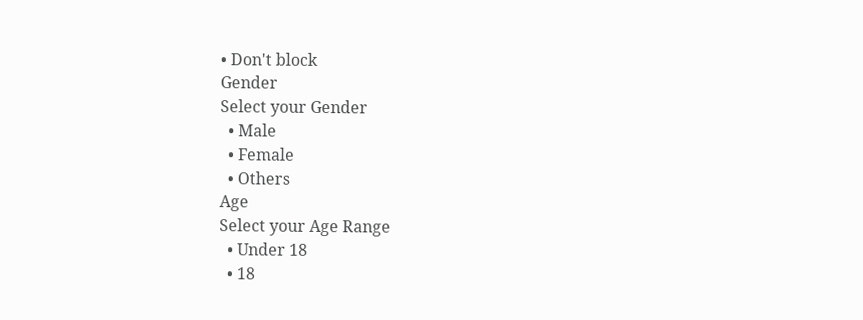• Don't block
Gender
Select your Gender
  • Male
  • Female
  • Others
Age
Select your Age Range
  • Under 18
  • 18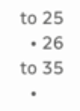to 25
  • 26 to 35
  •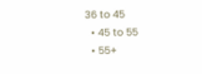36 to 45
  • 45 to 55
  • 55+